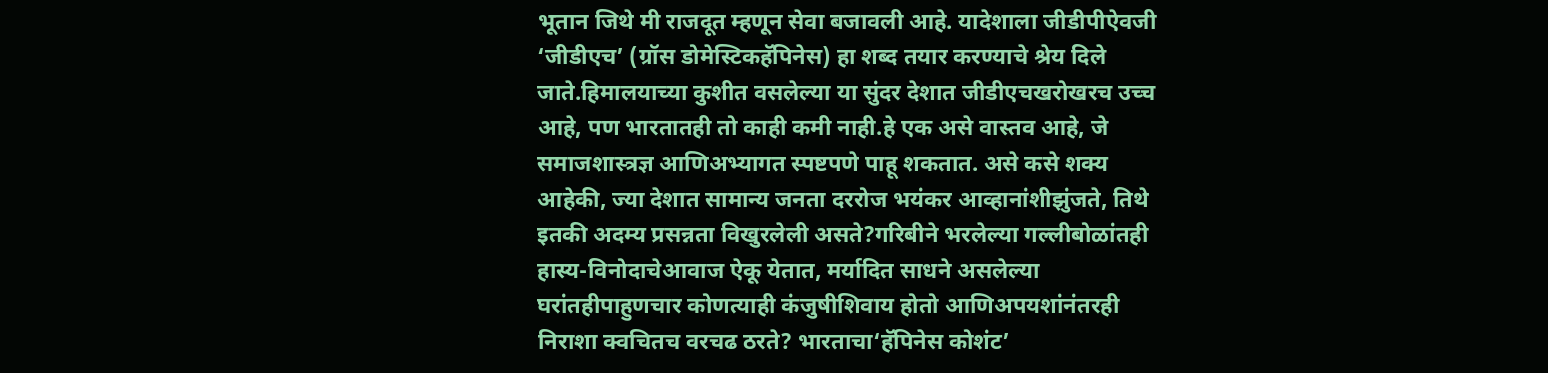भूतान जिथे मी राजदूत म्हणून सेवा बजावली आहे. यादेशाला जीडीपीऐवजी ‘जीडीएच’ (ग्रॉस डोमेस्टिकहॅपिनेस) हा शब्द तयार करण्याचे श्रेय दिले जाते.हिमालयाच्या कुशीत वसलेल्या या सुंदर देशात जीडीएचखरोखरच उच्च आहे, पण भारतातही तो काही कमी नाही.हे एक असे वास्तव आहे, जे समाजशास्त्रज्ञ आणिअभ्यागत स्पष्टपणे पाहू शकतात. असे कसे शक्य आहेकी, ज्या देशात सामान्य जनता दररोज भयंकर आव्हानांशीझुंजते, तिथे इतकी अदम्य प्रसन्नता विखुरलेली असते?गरिबीने भरलेल्या गल्लीबोळांतही हास्य-विनोदाचेआवाज ऐकू येतात, मर्यादित साधने असलेल्या घरांतहीपाहुणचार कोणत्याही कंजुषीशिवाय होतो आणिअपयशांनंतरही निराशा क्वचितच वरचढ ठरते? भारताचा‘हॅपिनेस कोशंट’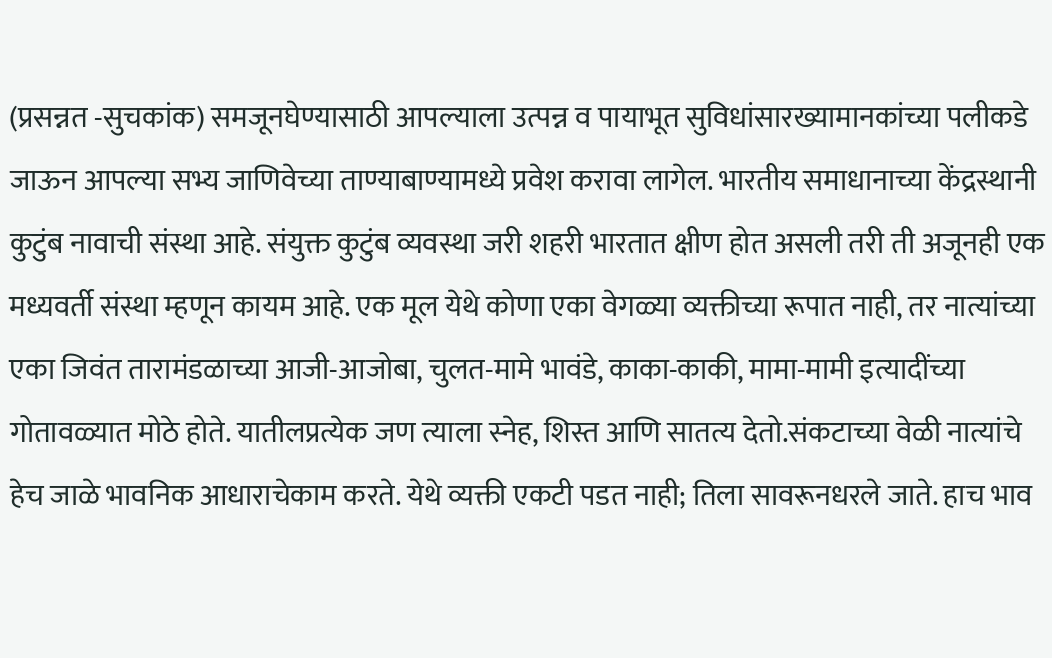(प्रसन्नत -सुचकांक) समजूनघेण्यासाठी आपल्याला उत्पन्न व पायाभूत सुविधांसारख्यामानकांच्या पलीकडे जाऊन आपल्या सभ्य जाणिवेच्या ताण्याबाण्यामध्ये प्रवेश करावा लागेल. भारतीय समाधानाच्या केंद्रस्थानी कुटुंब नावाची संस्था आहे. संयुक्त कुटुंब व्यवस्था जरी शहरी भारतात क्षीण होत असली तरी ती अजूनही एक मध्यवर्ती संस्था म्हणून कायम आहे. एक मूल येथे कोणा एका वेगळ्या व्यक्तीच्या रूपात नाही, तर नात्यांच्या एका जिवंत तारामंडळाच्या आजी-आजोबा, चुलत-मामे भावंडे, काका-काकी, मामा-मामी इत्यादींच्या गोतावळ्यात मोठे होते. यातीलप्रत्येक जण त्याला स्नेह, शिस्त आणि सातत्य देतो.संकटाच्या वेळी नात्यांचे हेच जाळे भावनिक आधाराचेकाम करते. येथे व्यक्ती एकटी पडत नाही; तिला सावरूनधरले जाते. हाच भाव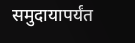समुदायापर्यंत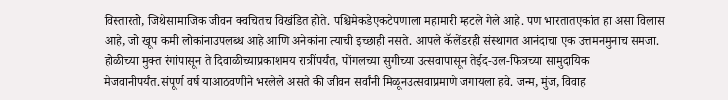विस्तारतो, जिथेसामाजिक जीवन क्वचितच विखंडित होते. पश्चिमेकडेएकटेपणाला महामारी म्हटले गेले आहे. पण भारतातएकांत हा असा विलास आहे, जो खूप कमी लोकांनाउपलब्ध आहे आणि अनेकांना त्याची इच्छाही नसते. आपले कॅलेंडरही संस्थागत आनंदाचा एक उत्तमनमुनाच समजा. होळीच्या मुक्त रंगांपासून ते दिवाळीच्याप्रकाशमय रात्रींपर्यंत, पोंगलच्या सुगीच्या उत्सवापासून तेईद-उल-फित्रच्या सामुदायिक मेजवानीपर्यंत.संपूर्ण वर्ष याआठवणीने भरलेले असते की जीवन सर्वांनी मिळूनउत्सवाप्रमाणे जगायला हवे. जन्म, मुंज, विवाह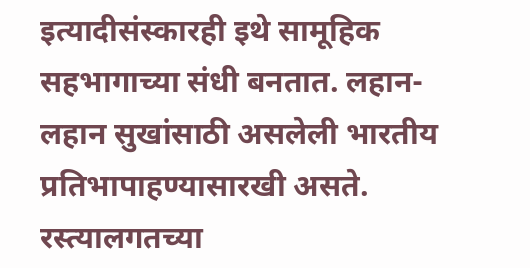इत्यादीसंस्कारही इथे सामूहिक सहभागाच्या संधी बनतात. लहान-लहान सुखांसाठी असलेली भारतीय प्रतिभापाहण्यासारखी असते. रस्त्यालगतच्या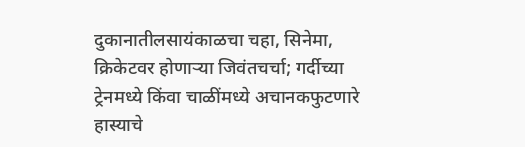दुकानातीलसायंकाळचा चहा, सिनेमा, क्रिकेटवर होणाऱ्या जिवंतचर्चा; गर्दीच्या ट्रेनमध्ये किंवा चाळींमध्ये अचानकफुटणारे हास्याचे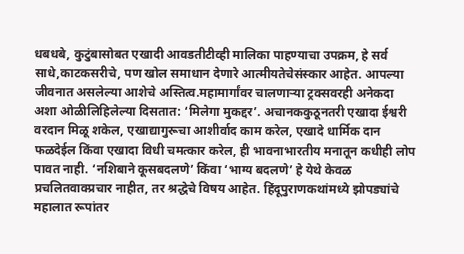धबधबे, कुटुंबासोबत एखादी आवडतीटीव्ही मालिका पाहण्याचा उपक्रम, हे सर्व साधे,काटकसरीचे, पण खोल समाधान देणारे आत्मीयतेचेसंस्कार आहेत. आपल्या जीवनात असलेल्या आशेचे अस्तित्व.महामार्गांवर चालणाऱ्या ट्रक्सवरही अनेकदा अशा ओळीलिहिलेल्या दिसतात: ‘मिलेगा मुकद्दर’. अचानककुठूनतरी एखादा ईश्वरी वरदान मिळू शकेल, एखाद्यागुरूचा आशीर्वाद काम करेल, एखादे धार्मिक दान फळदेईल किंवा एखादा विधी चमत्कार करेल, ही भावनाभारतीय मनातून कधीही लोप पावत नाही. ‘नशिबाने कूसबदलणे’ किंवा ‘भाग्य बदलणे’ हे येथे केवळ प्रचलितवाक्प्रचार नाहीत, तर श्रद्धेचे विषय आहेत. हिंदूपुराणकथांमध्ये झोपड्यांचे महालात रूपांतर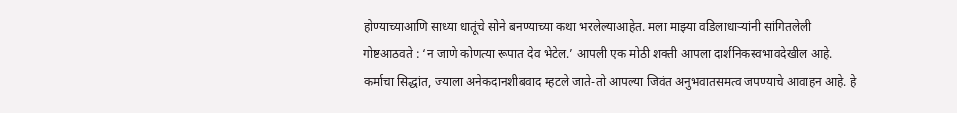होण्याच्याआणि साध्या धातूंचे सोने बनण्याच्या कथा भरलेल्याआहेत. मला माझ्या वडिलाधाऱ्यांनी सांगितलेली गोष्टआठवते : ‘न जाणे कोणत्या रूपात देव भेटेल.’ आपली एक मोठी शक्ती आपला दार्शनिकस्वभावदेखील आहे. कर्माचा सिद्धांत, ज्याला अनेकदानशीबवाद म्हटले जाते-तो आपल्या जिवंत अनुभवातसमत्व जपण्याचे आवाहन आहे. हे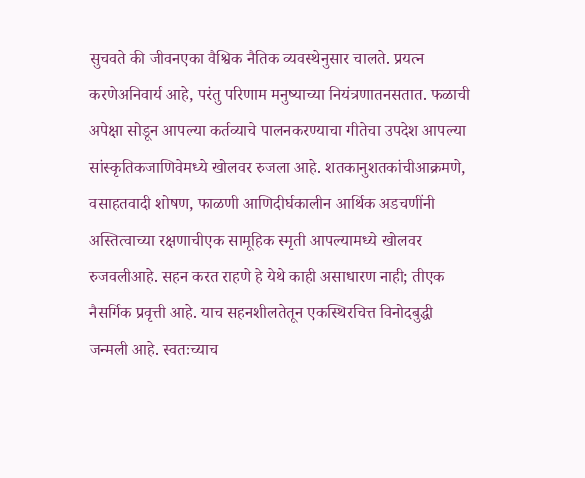सुचवते की जीवनएका वैश्विक नैतिक व्यवस्थेनुसार चालते. प्रयत्न करणेअनिवार्य आहे, परंतु परिणाम मनुष्याच्या नियंत्रणातनसतात. फळाची अपेक्षा सोडून आपल्या कर्तव्याचे पालनकरण्याचा गीतेचा उपदेश आपल्या सांस्कृतिकजाणिवेमध्ये खोलवर रुजला आहे. शतकानुशतकांचीआक्रमणे, वसाहतवादी शोषण, फाळणी आणिदीर्घकालीन आर्थिक अडचणींनी अस्तित्वाच्या रक्षणाचीएक सामूहिक स्मृती आपल्यामध्ये खोलवर रुजवलीआहे. सहन करत राहणे हे येथे काही असाधारण नाही; तीएक नैसर्गिक प्रवृत्ती आहे. याच सहनशीलतेतून एकस्थिरचित्त विनोदबुद्धी जन्मली आहे. स्वतःच्याच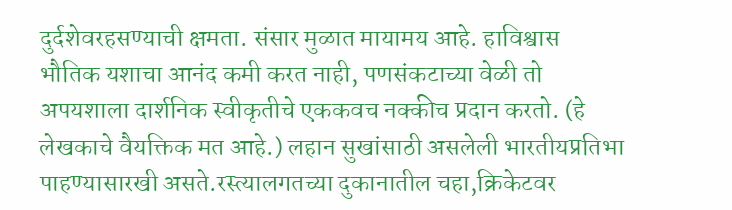दुर्दशेवरहसण्याची क्षमता. संसार मुळात मायामय आहे. हाविश्वास भौतिक यशाचा आनंद कमी करत नाही, पणसंकटाच्या वेळी तो अपयशाला दार्शनिक स्वीकृतीचे एककवच नक्कीच प्रदान करतो. (हे लेखकाचे वैयक्तिक मत आहे.) लहान सुखांसाठी असलेली भारतीयप्रतिभा पाहण्यासारखी असते.रस्त्यालगतच्या दुकानातील चहा,क्रिकेटवर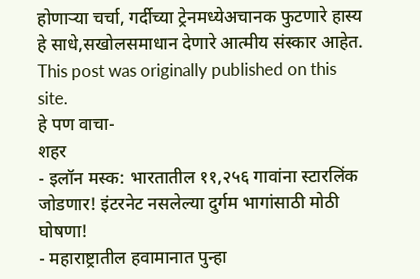होणाऱ्या चर्चा, गर्दीच्या ट्रेनमध्येअचानक फुटणारे हास्य हे साधे,सखोलसमाधान देणारे आत्मीय संस्कार आहेत.
This post was originally published on this site.
हे पण वाचा-
शहर
- इलॉन मस्क: भारतातील ११,२५६ गावांना स्टारलिंक जोडणार! इंटरनेट नसलेल्या दुर्गम भागांसाठी मोठी घोषणा!
- महाराष्ट्रातील हवामानात पुन्हा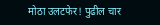मोठा उलटफेर! पुढील चार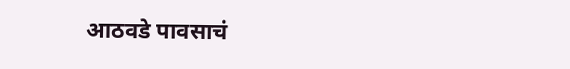आठवडे पावसाचं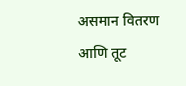असमान वितरण आणि तूट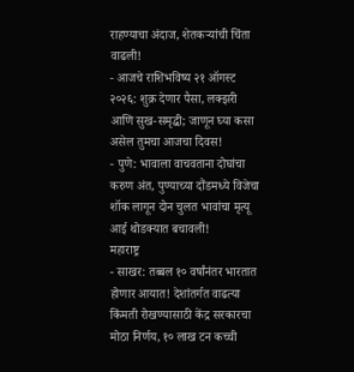राहण्याचा अंदाज, शेतकऱ्यांची चिंता वाढली!
- आजचे राशिभविष्य २१ ऑगस्ट २०२६: शुक्र देणार पैसा, लक्झरी आणि सुख-समृद्धी; जाणून घ्या कसा असेल तुमचा आजचा दिवस!
- पुणे: भावाला वाचवताना दोघांचा करुण अंत, पुण्याच्या दौंडमध्ये विजेचा शॉक लागून दोन चुलत भावांचा मृत्यू आई थोडक्यात बचावली!
महाराष्ट्र
- साखर: तब्बल १० वर्षांनंतर भारतात होणार आयात! देशांतर्गत वाढत्या किंमती रोखण्यासाठी केंद्र सरकारचा मोठा निर्णय, १० लाख टन कच्ची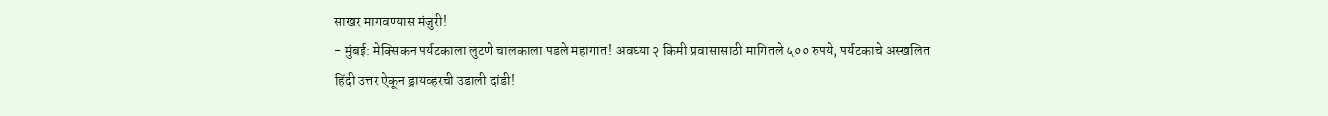साखर मागवण्यास मंजुरी!
- मुंबई: मेक्सिकन पर्यटकाला लुटणे चालकाला पडले महागात! अवघ्या २ किमी प्रवासासाठी मागितले ५०० रुपये, पर्यटकाचे अस्खलित हिंदी उत्तर ऐकून ड्रायव्हरची उडाली दांडी!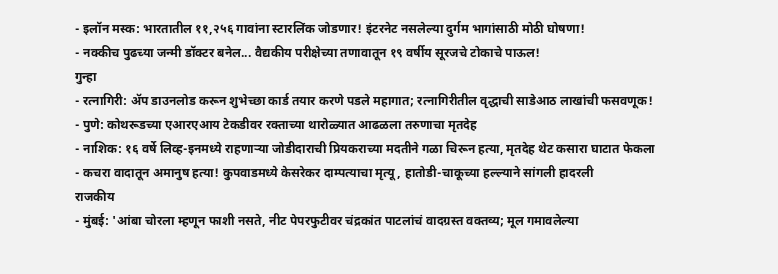- इलॉन मस्क: भारतातील ११,२५६ गावांना स्टारलिंक जोडणार! इंटरनेट नसलेल्या दुर्गम भागांसाठी मोठी घोषणा!
- नक्कीच पुढच्या जन्मी डॉक्टर बनेल... वैद्यकीय परीक्षेच्या तणावातून १९ वर्षीय सूरजचे टोकाचे पाऊल!
गुन्हा
- रत्नागिरी: ॲप डाउनलोड करून शुभेच्छा कार्ड तयार करणे पडले महागात; रत्नागिरीतील वृद्धाची साडेआठ लाखांची फसवणूक!
- पुणे: कोथरूडच्या एआरएआय टेकडीवर रक्ताच्या थारोळ्यात आढळला तरुणाचा मृतदेह
- नाशिक: १६ वर्षे लिव्ह-इनमध्ये राहणाऱ्या जोडीदाराची प्रियकराच्या मदतीने गळा चिरून हत्या, मृतदेह थेट कसारा घाटात फेकला
- कचरा वादातून अमानुष हत्या! कुपवाडमध्ये केसरेकर दाम्पत्याचा मृत्यू, हातोडी-चाकूच्या हल्ल्याने सांगली हादरली
राजकीय
- मुंबई: 'आंबा चोरला म्हणून फाशी नसते, नीट पेपरफुटीवर चंद्रकांत पाटलांचं वादग्रस्त वक्तव्य; मूल गमावलेल्या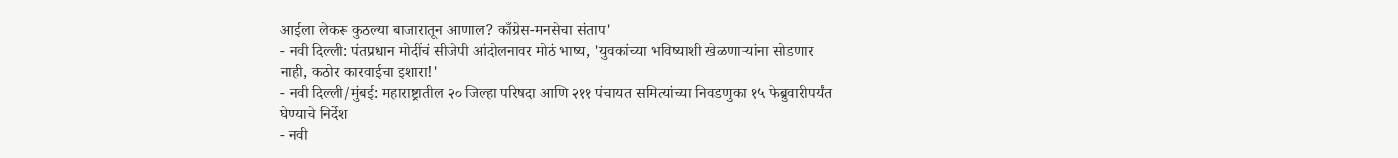आईला लेकरू कुठल्या बाजारातून आणाल? काँग्रेस-मनसेचा संताप'
- नवी दिल्ली: पंतप्रधान मोदींचं सीजेपी आंदोलनावर मोठं भाष्य, 'युवकांच्या भविष्याशी खेळणाऱ्यांना सोडणार नाही, कठोर कारवाईचा इशारा!'
- नवी दिल्ली/मुंबई: महाराष्ट्रातील २० जिल्हा परिषदा आणि २११ पंचायत समित्यांच्या निवडणुका १५ फेब्रुवारीपर्यंत घेण्याचे निर्देश
- नवी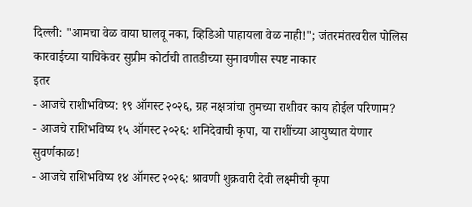दिल्ली: "आमचा वेळ वाया घालवू नका, व्हिडिओ पाहायला वेळ नाही!"; जंतरमंतरवरील पोलिस कारवाईच्या याचिकेवर सुप्रीम कोर्टाची तातडीच्या सुनावणीस स्पष्ट नाकार
इतर
- आजचे राशीभविष्य: १९ ऑगस्ट २०२६, ग्रह नक्षत्रांचा तुमच्या राशीवर काय होईल परिणाम?
- आजचे राशिभविष्य १५ ऑगस्ट २०२६: शनिदेवाची कृपा, या राशींच्या आयुष्यात येणार सुवर्णकाळ!
- आजचे राशिभविष्य १४ ऑगस्ट २०२६: श्रावणी शुक्रवारी देवी लक्ष्मीची कृपा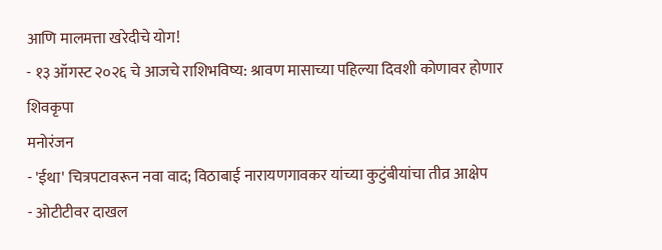आणि मालमत्ता खरेदीचे योग!
- १३ ऑगस्ट २०२६ चे आजचे राशिभविष्य: श्रावण मासाच्या पहिल्या दिवशी कोणावर होणार शिवकृपा
मनोरंजन
- 'ईथा' चित्रपटावरून नवा वाद; विठाबाई नारायणगावकर यांच्या कुटुंबीयांचा तीव्र आक्षेप
- ओटीटीवर दाखल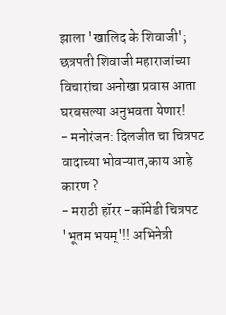झाला 'खालिद के शिवाजी'; छत्रपती शिवाजी महाराजांच्या विचारांचा अनोखा प्रवास आता घरबसल्या अनुभवता येणार!
- मनोरंजन: दिलजीत चा चित्रपट वादाच्या भोवऱ्यात,काय आहे कारण ?
- मराठी हॉरर -कॉमेडी चित्रपट 'भूतम भयम्'!! अभिनेत्री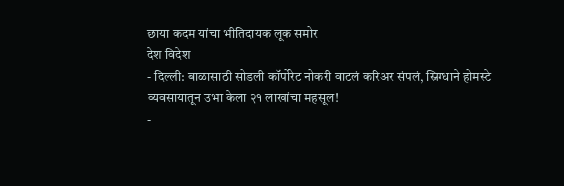छाया कदम यांचा भीतिदायक लूक समोर
देश विदेश
- दिल्ली: बाळासाठी सोडली कॉर्पोरेट नोकरी वाटलं करिअर संपलं, स्निग्धाने होमस्टे व्यवसायातून उभा केला २१ लाखांचा महसूल!
-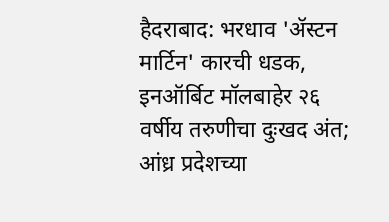हैदराबाद: भरधाव 'ॲस्टन मार्टिन' कारची धडक, इनऑर्बिट मॉलबाहेर २६ वर्षीय तरुणीचा दुःखद अंत; आंध्र प्रदेशच्या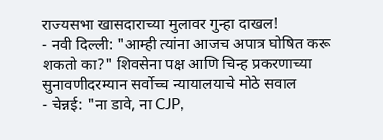राज्यसभा खासदाराच्या मुलावर गुन्हा दाखल!
- नवी दिल्ली: "आम्ही त्यांना आजच अपात्र घोषित करू शकतो का?" शिवसेना पक्ष आणि चिन्ह प्रकरणाच्या सुनावणीदरम्यान सर्वोच्च न्यायालयाचे मोठे सवाल
- चेन्नई: "ना डावे, ना CJP,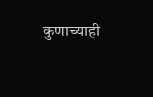कुणाच्याही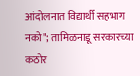आंदोलनात विद्यार्थी सहभाग नको"; तामिळनाडू सरकारच्या कठोर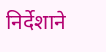निर्देशाने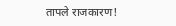तापले राजकारण!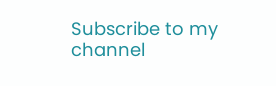Subscribe to my channel